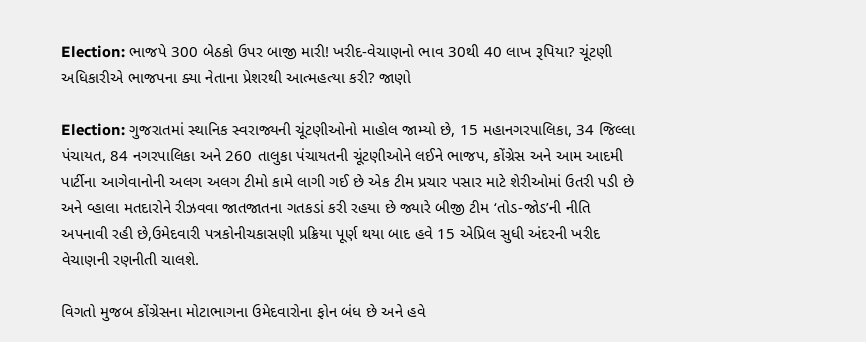Election: ભાજપે 300 બેઠકો ઉપર બાજી મારી! ખરીદ-વેચાણનો ભાવ 30થી 40 લાખ રૂપિયા? ચૂંટણી અધિકારીએ ભાજપના ક્યા નેતાના પ્રેશરથી આત્મહત્યા કરી? જાણો

Election: ગુજરાતમાં સ્થાનિક સ્વરાજ્યની ચૂંટણીઓનો માહોલ જામ્યો છે, 15 મહાનગરપાલિકા, 34 જિલ્લા પંચાયત, 84 નગરપાલિકા અને 260 તાલુકા પંચાયતની ચૂંટણીઓને લઈને ભાજપ, કોંગ્રેસ અને આમ આદમી પાર્ટીના આગેવાનોની અલગ અલગ ટીમો કામે લાગી ગઈ છે એક ટીમ પ્રચાર પસાર માટે શેરીઓમાં ઉતરી પડી છે અને વ્હાલા મતદારોને રીઝવવા જાતજાતના ગતકડાં કરી રહયા છે જ્યારે બીજી ટીમ ‘તોડ-જોડ’ની નીતિ અપનાવી રહી છે,ઉમેદવારી પત્રકોનીચકાસણી પ્રક્રિયા પૂર્ણ થયા બાદ હવે 15 એપ્રિલ સુધી અંદરની ખરીદ વેચાણની રણનીતી ચાલશે.

વિગતો મુજબ કોંગ્રેસના મોટાભાગના ઉમેદવારોના ફોન બંધ છે અને હવે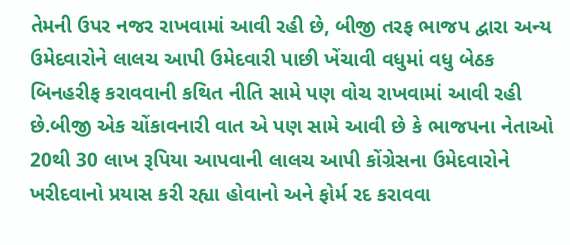તેમની ઉપર નજર રાખવામાં આવી રહી છે, બીજી તરફ ભાજપ દ્વારા અન્ય ઉમેદવારોને લાલચ આપી ઉમેદવારી પાછી ખેંચાવી વધુમાં વધુ બેઠક બિનહરીફ કરાવવાની કથિત નીતિ સામે પણ વોચ રાખવામાં આવી રહી છે.બીજી એક ચોંકાવનારી વાત એ પણ સામે આવી છે કે ભાજપના નેતાઓ 20થી 30 લાખ રૂપિયા આપવાની લાલચ આપી કોંગ્રેસના ઉમેદવારોને ખરીદવાનો પ્રયાસ કરી રહ્યા હોવાનો અને ફોર્મ રદ કરાવવા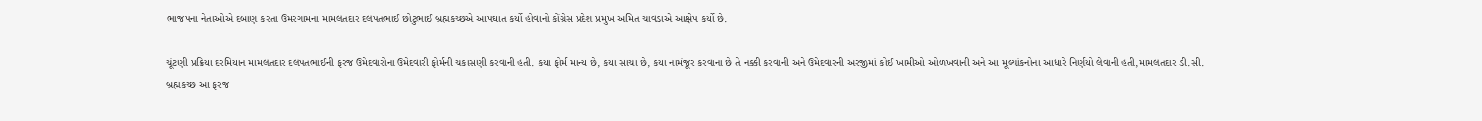ભાજપના નેતાઓએ દબાણ કરતા ઉમરગામના મામલતદાર દલપતભાઈ છોટુભાઈ બ્રહ્મકચ્છએ આપઘાત કર્યો હોવાનો કોંગ્રેસ પ્રદેશ પ્રમુખ અમિત ચાવડાએ આક્ષેપ કર્યો છે.

ચૂંટણી પ્રક્રિયા દરમિયાન મામલતદાર દલપતભાઈની ફરજ ઉમેદવારોના ઉમેદવારી ફોર્મની ચકાસણી કરવાની હતી. કયા ફોર્મ માન્ય છે, કયા સાચા છે, કયા નામંજૂર કરવાના છે તે નક્કી કરવાની અને ઉમેદવારની અરજીમાં કોઈ ખામીઓ ઓળખવાની અને આ મૂલ્યાંકનોના આધારે નિર્ણયો લેવાની હતી,મામલતદાર ડી.સી. બ્રહ્મકચ્છ આ ફરજ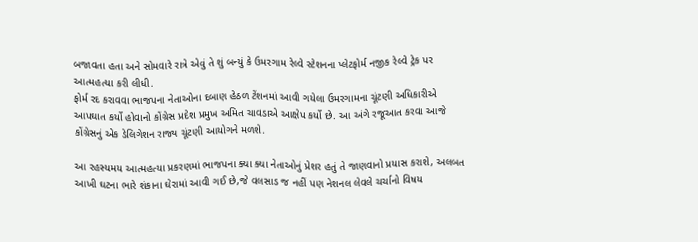બજાવતા હતા અને સોમવારે રાત્રે એવું તે શું બન્યું કે ઉમરગામ રેલ્વે સ્ટેશનના પ્લેટફોર્મ નજીક રેલ્વે ટ્રેક પર આત્મહત્યા કરી લીધી.
ફોર્મ રદ કરાવવા ભાજપના નેતાઓના દબાણ હેઠળ ટેંશનમાં આવી ગયેલા ઉમરગામના ચૂંટણી અધિકારીએ આપઘાત કર્યો હોવાનો કોંગ્રેસ પ્રદેશ પ્રમુખ અમિત ચાવડાએ આક્ષેપ કર્યો છે. આ અંગે રજૂઆત કરવા આજે કોંગ્રેસનું એક ડેલિગેશન રાજ્ય ચૂંટણી આયોગને મળશે.

આ રહસ્યમય આત્મહત્યા પ્રકરણમાં ભાજપના ક્યા ક્યા નેતાઓનું પ્રેશર હતું તે જાણવાનો પ્રયાસ કરાશે, અલબત આખી ઘટના ભારે શંકાના ઘેરામાં આવી ગઈ છે,જે વલસાડ જ નહીં પણ નેશનલ લેવલે ચર્ચાનો વિષય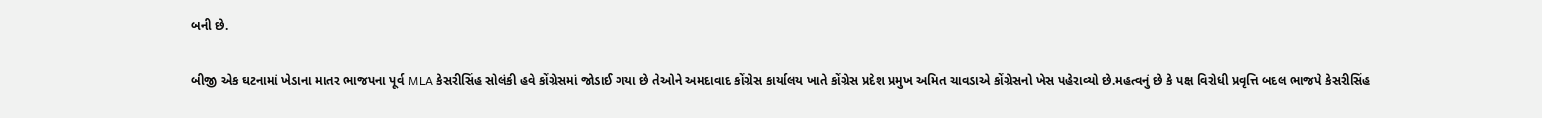બની છે.

બીજી એક ઘટનામાં ખેડાના માતર ભાજપના પૂર્વ MLA કેસરીસિંહ સોલંકી હવે કોંગ્રેસમાં જોડાઈ ગયા છે તેઓને અમદાવાદ કોંગ્રેસ કાર્યાલય ખાતે કોંગ્રેસ પ્રદેશ પ્રમુખ અમિત ચાવડાએ કોંગ્રેસનો ખેસ પહેરાવ્યો છે.મહત્વનું છે કે પક્ષ વિરોધી પ્રવૃત્તિ બદલ ભાજપે કેસરીસિંહ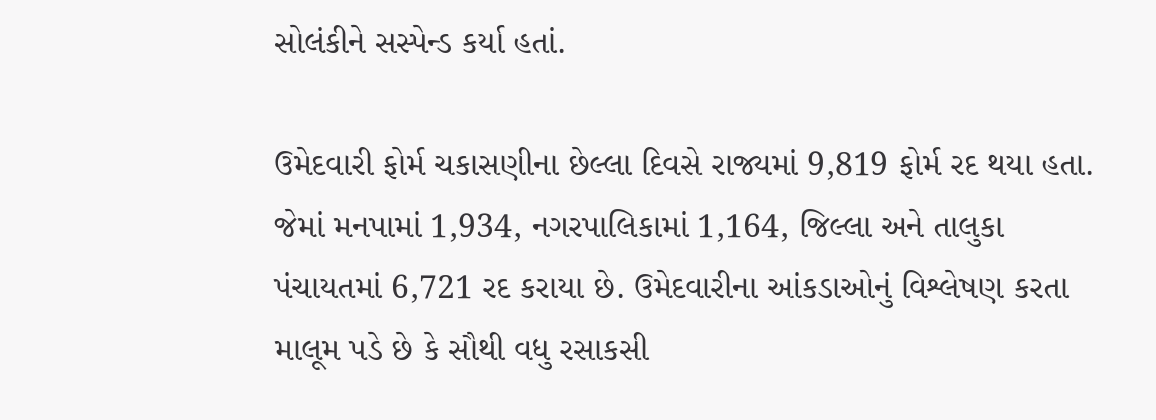સોલંકીને સસ્પેન્ડ કર્યા હતાં.

ઉમેદવારી ફોર્મ ચકાસણીના છેલ્લા દિવસે રાજ્યમાં 9,819 ફોર્મ રદ થયા હતા. જેમાં મનપામાં 1,934, નગરપાલિકામાં 1,164, જિલ્લા અને તાલુકા પંચાયતમાં 6,721 રદ કરાયા છે. ઉમેદવારીના આંકડાઓનું વિશ્લેષણ કરતા માલૂમ પડે છે કે સૌથી વધુ રસાકસી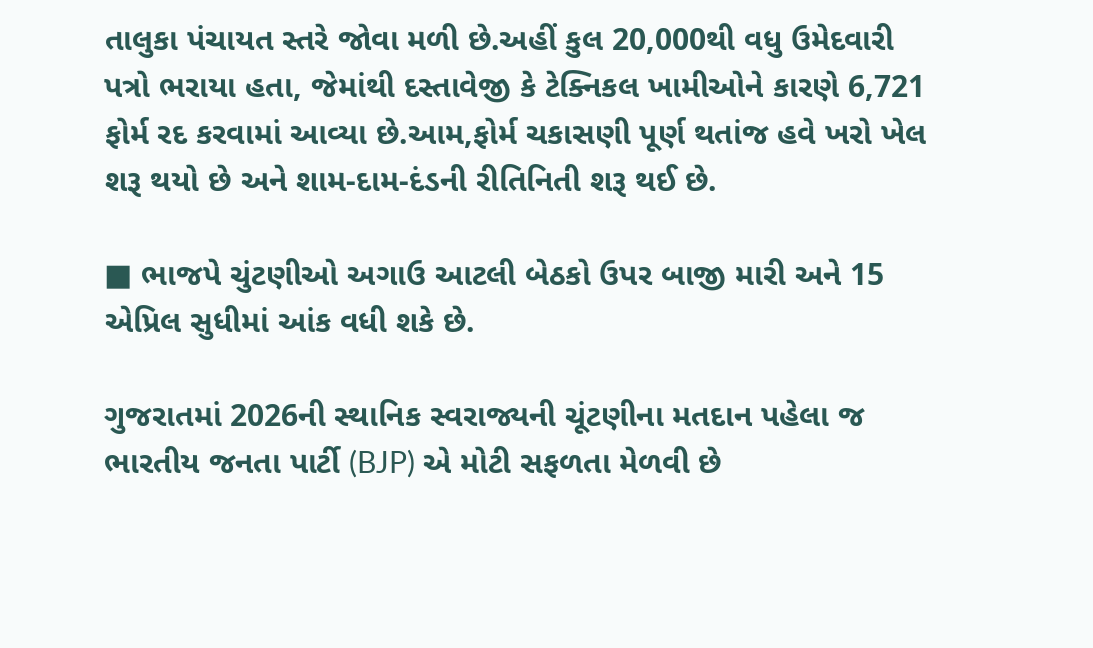તાલુકા પંચાયત સ્તરે જોવા મળી છે.અહીં કુલ 20,000થી વધુ ઉમેદવારી પત્રો ભરાયા હતા, જેમાંથી દસ્તાવેજી કે ટેક્નિકલ ખામીઓને કારણે 6,721 ફોર્મ રદ કરવામાં આવ્યા છે.આમ,ફોર્મ ચકાસણી પૂર્ણ થતાંજ હવે ખરો ખેલ શરૂ થયો છે અને શામ-દામ-દંડની રીતિનિતી શરૂ થઈ છે.

■ ભાજપે ચુંટણીઓ અગાઉ આટલી બેઠકો ઉપર બાજી મારી અને 15 એપ્રિલ સુધીમાં આંક વધી શકે છે.

ગુજરાતમાં 2026ની સ્થાનિક સ્વરાજ્યની ચૂંટણીના મતદાન પહેલા જ ભારતીય જનતા પાર્ટી (BJP) એ મોટી સફળતા મેળવી છે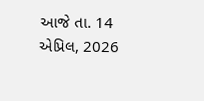આજે તા. 14 એપ્રિલ, 2026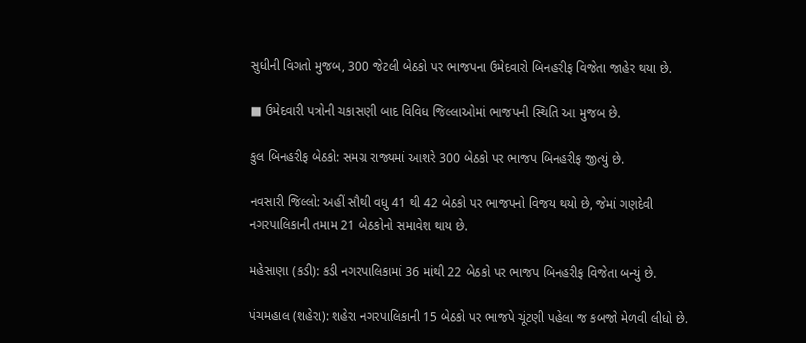સુધીની વિગતો મુજબ, 300 જેટલી બેઠકો પર ભાજપના ઉમેદવારો બિનહરીફ વિજેતા જાહેર થયા છે.

■ ઉમેદવારી પત્રોની ચકાસણી બાદ વિવિધ જિલ્લાઓમાં ભાજપની સ્થિતિ આ મુજબ છે.

કુલ બિનહરીફ બેઠકો: સમગ્ર રાજ્યમાં આશરે 300 બેઠકો પર ભાજપ બિનહરીફ જીત્યું છે.

નવસારી જિલ્લો: અહીં સૌથી વધુ 41 થી 42 બેઠકો પર ભાજપનો વિજય થયો છે, જેમાં ગણદેવી નગરપાલિકાની તમામ 21 બેઠકોનો સમાવેશ થાય છે.

મહેસાણા (કડી): કડી નગરપાલિકામાં 36 માંથી 22 બેઠકો પર ભાજપ બિનહરીફ વિજેતા બન્યું છે.

પંચમહાલ (શહેરા): શહેરા નગરપાલિકાની 15 બેઠકો પર ભાજપે ચૂંટણી પહેલા જ કબજો મેળવી લીધો છે.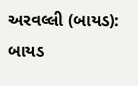અરવલ્લી (બાયડ): બાયડ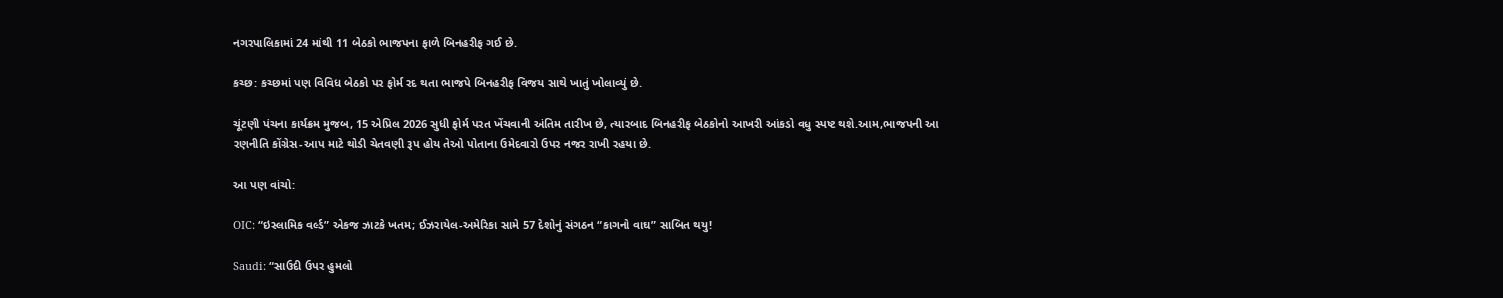નગરપાલિકામાં 24 માંથી 11 બેઠકો ભાજપના ફાળે બિનહરીફ ગઈ છે.

કચ્છ: કચ્છમાં પણ વિવિધ બેઠકો પર ફોર્મ રદ થતા ભાજપે બિનહરીફ વિજય સાથે ખાતું ખોલાવ્યું છે.

ચૂંટણી પંચના કાર્યક્રમ મુજબ, 15 એપ્રિલ 2026 સુધી ફોર્મ પરત ખેંચવાની અંતિમ તારીખ છે, ત્યારબાદ બિનહરીફ બેઠકોનો આખરી આંકડો વધુ સ્પષ્ટ થશે.આમ,ભાજપની આ રણનીતિ કોંગ્રેસ-આપ માટે થોડી ચેતવણી રૂપ હોય તેઓ પોતાના ઉમેદવારો ઉપર નજર રાખી રહયા છે.

આ પણ વાંચો:

OIC: “ઇસ્લામિક વર્લ્ડ” એકજ ઝાટકે ખતમ; ઈઝરાયેલ-અમેરિકા સામે 57 દેશોનું સંગઠન “કાગનો વાઘ” સાબિત થયુ!

Saudi: “સાઉદી ઉપર હુમલો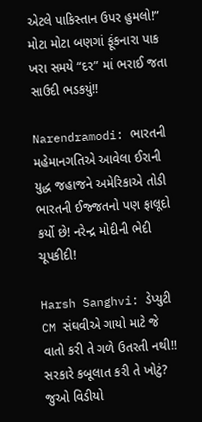એટલે પાકિસ્તાન ઉપર હુમલો!” મોટા મોટા બણગાં ફૂંકનારા પાક ખરા સમયે “દર” માં ભરાઈ જતા સાઉદી ભડકયું!!

Narendramodi: ભારતની મહેમાનગતિએ આવેલા ઈરાની યુદ્ધ જહાજને અમેરિકાએ તોડી ભારતની ઈજ્જતનો પણ ફાલૂદો કર્યો છે! નરેન્દ્ર મોદીની ભેદી ચૂપકીદી!

Harsh Sanghvi: ડેપ્યુટી CM સંઘવીએ ગાયો માટે જે વાતો કરી તે ગળે ઉતરતી નથી!! સરકારે કબૂલાત કરી તે ખોટું? જુઓ વિડીયો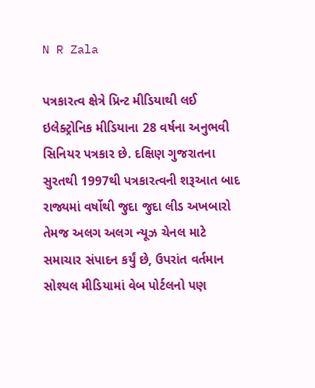N R Zala

પત્રકારત્વ ક્ષેત્રે પ્રિન્ટ મીડિયાથી લઈ ઇલેક્ટ્રોનિક મીડિયાના 28 વર્ષના અનુભવી સિનિયર પત્રકાર છે. દક્ષિણ ગુજરાતના સુરતથી 1997થી પત્રકારત્વની શરૂઆત બાદ રાજ્યમાં વર્ષોથી જુદા જુદા લીડ અખબારો તેમજ અલગ અલગ ન્યૂઝ ચેનલ માટે સમાચાર સંપાદન કર્યું છે, ઉપરાંત વર્તમાન સોશ્યલ મીડિયામાં વેબ પોર્ટલનો પણ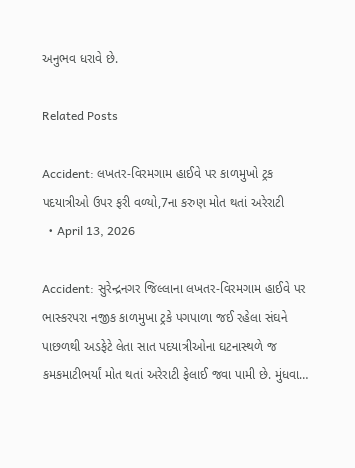અનુભવ ધરાવે છે.

Related Posts

Accident: લખતર-વિરમગામ હાઈવે પર કાળમુખો ટ્રક પદયાત્રીઓ ઉપર ફરી વળ્યો,7ના કરુણ મોત થતાં અરેરાટી
  • April 13, 2026

Accident: સુરેન્દ્રનગર જિલ્લાના લખતર-વિરમગામ હાઈવે પર ભાસ્કરપરા નજીક કાળમુખા ટ્રકે પગપાળા જઈ રહેલા સંઘને પાછળથી અડફેટે લેતા સાત પદયાત્રીઓના ઘટનાસ્થળે જ કમકમાટીભર્યાં મોત થતાં અરેરાટી ફેલાઈ જવા પામી છે. મુંધવા…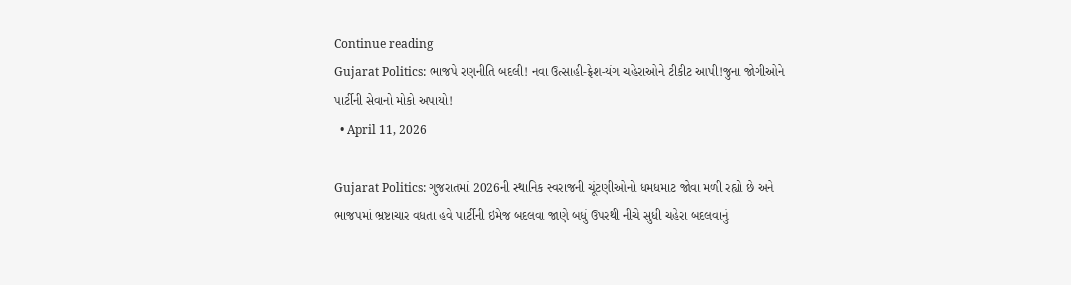Continue reading
Gujarat Politics: ભાજપે રણનીતિ બદલી! નવા ઉત્સાહી-ફ્રેશ-યંગ ચહેરાઓને ટીકીટ આપી!જુના જોગીઓને પાર્ટીની સેવાનો મોકો અપાયો!
  • April 11, 2026

Gujarat Politics: ગુજરાતમાં 2026ની સ્થાનિક સ્વરાજની ચૂંટણીઓનો ધમધમાટ જોવા મળી રહ્યો છે અને ભાજપમાં ભ્રષ્ટાચાર વધતા હવે પાર્ટીની ઇમેજ બદલવા જાણે બધું ઉપરથી નીચે સુધી ચહેરા બદલવાનું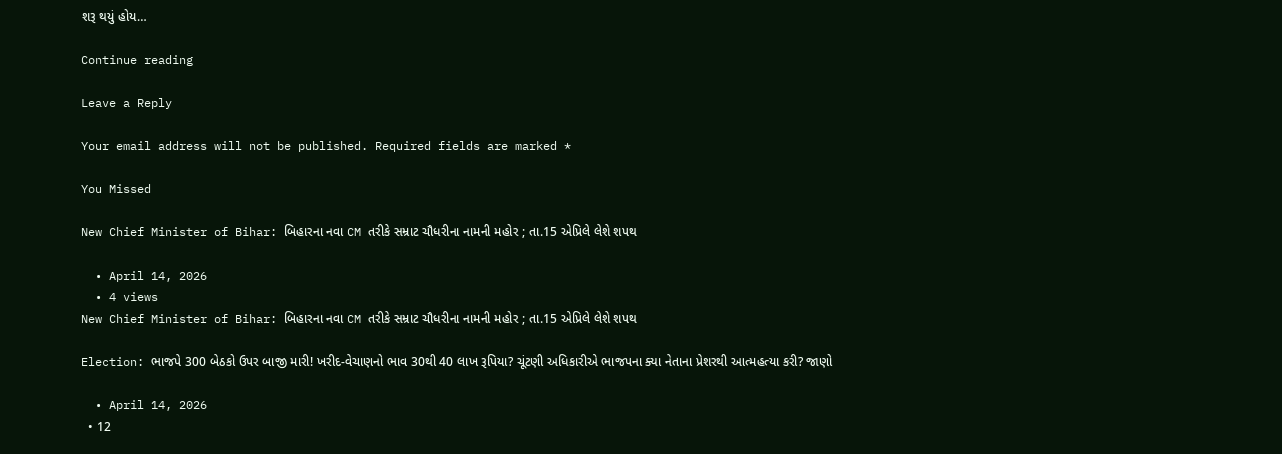શરૂ થયું હોય…

Continue reading

Leave a Reply

Your email address will not be published. Required fields are marked *

You Missed

New Chief Minister of Bihar: બિહારના નવા CM તરીકે સમ્રાટ ચૌધરીના નામની મહોર ; તા.15 એપ્રિલે લેશે શપથ

  • April 14, 2026
  • 4 views
New Chief Minister of Bihar: બિહારના નવા CM તરીકે સમ્રાટ ચૌધરીના નામની મહોર ; તા.15 એપ્રિલે લેશે શપથ

Election: ભાજપે 300 બેઠકો ઉપર બાજી મારી! ખરીદ-વેચાણનો ભાવ 30થી 40 લાખ રૂપિયા? ચૂંટણી અધિકારીએ ભાજપના ક્યા નેતાના પ્રેશરથી આત્મહત્યા કરી? જાણો

  • April 14, 2026
  • 12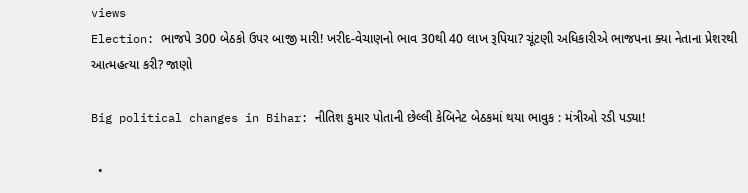views
Election: ભાજપે 300 બેઠકો ઉપર બાજી મારી! ખરીદ-વેચાણનો ભાવ 30થી 40 લાખ રૂપિયા? ચૂંટણી અધિકારીએ ભાજપના ક્યા નેતાના પ્રેશરથી આત્મહત્યા કરી? જાણો

Big political changes in Bihar: નીતિશ કુમાર પોતાની છેલ્લી કેબિનેટ બેઠકમાં થયા ભાવુક : મંત્રીઓ રડી પડ્યા!

  •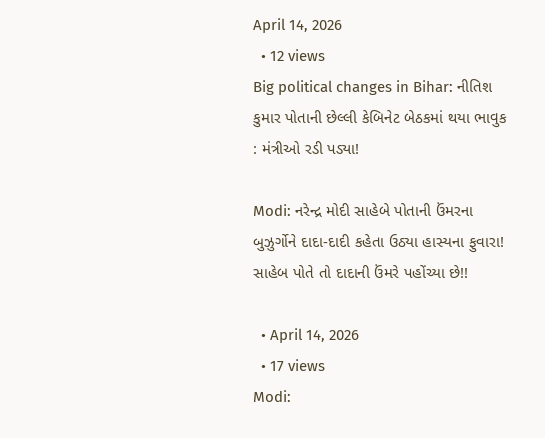April 14, 2026
  • 12 views
Big political changes in Bihar: નીતિશ કુમાર પોતાની છેલ્લી કેબિનેટ બેઠકમાં થયા ભાવુક : મંત્રીઓ રડી પડ્યા!

Modi: નરેન્દ્ર મોદી સાહેબે પોતાની ઉંમરના બુઝુર્ગોને દાદા-દાદી કહેતા ઉઠ્યા હાસ્યના ફુવારા! સાહેબ પોતે તો દાદાની ઉંમરે પહોંચ્યા છે!!

  • April 14, 2026
  • 17 views
Modi: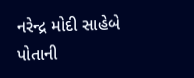નરેન્દ્ર મોદી સાહેબે પોતાની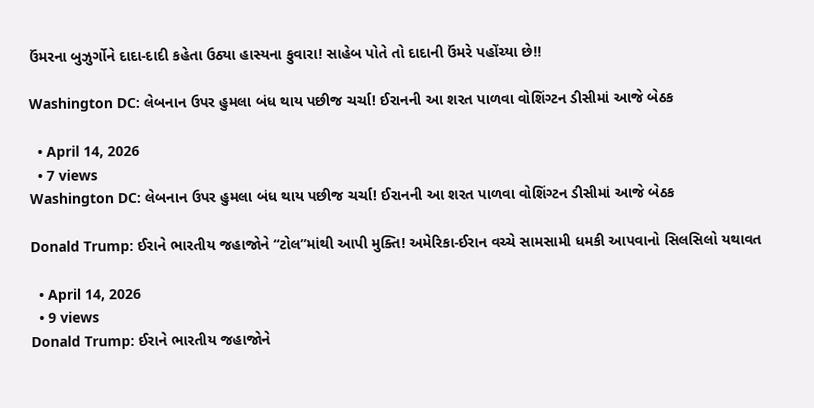ઉંમરના બુઝુર્ગોને દાદા-દાદી કહેતા ઉઠ્યા હાસ્યના ફુવારા! સાહેબ પોતે તો દાદાની ઉંમરે પહોંચ્યા છે!!

Washington DC: લેબનાન ઉપર હુમલા બંધ થાય પછીજ ચર્ચા! ઈરાનની આ શરત પાળવા વોશિંગ્ટન ડીસીમાં આજે બેઠક

  • April 14, 2026
  • 7 views
Washington DC: લેબનાન ઉપર હુમલા બંધ થાય પછીજ ચર્ચા! ઈરાનની આ શરત પાળવા વોશિંગ્ટન ડીસીમાં આજે બેઠક

Donald Trump: ઈરાને ભારતીય જહાજોને “ટોલ”માંથી આપી મુક્તિ! અમેરિકા-ઈરાન વચ્ચે સામસામી ધમકી આપવાનો સિલસિલો યથાવત

  • April 14, 2026
  • 9 views
Donald Trump: ઈરાને ભારતીય જહાજોને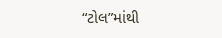“ટોલ”માંથી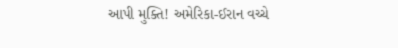આપી મુક્તિ! અમેરિકા-ઈરાન વચ્ચે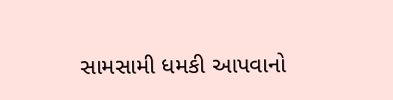સામસામી ધમકી આપવાનો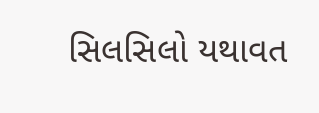સિલસિલો યથાવત